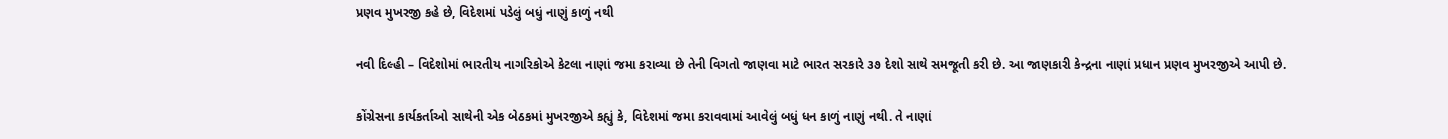પ્રણવ મુખરજી કહે છે, વિદેશમાં પડેલું બધું નાણું કાળું નથી

નવી દિલ્હી – વિદેશોમાં ભારતીય નાગરિકોએ કેટલા નાણાં જમા કરાવ્યા છે તેની વિગતો જાણવા માટે ભારત સરકારે ૩૭ દેશો સાથે સમજૂતી કરી છે. આ જાણકારી કેન્દ્રના નાણાં પ્રધાન પ્રણવ મુખરજીએ આપી છે.

કોંગ્રેસના કાર્યકર્તાઓ સાથેની એક બેઠકમાં મુખરજીએ કહ્યું કે, વિદેશમાં જમા કરાવવામાં આવેલું બધું ધન કાળું નાણું નથી. તે નાણાં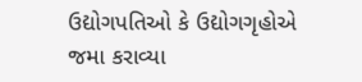ઉદ્યોગપતિઓ કે ઉદ્યોગગૃહોએ જમા કરાવ્યા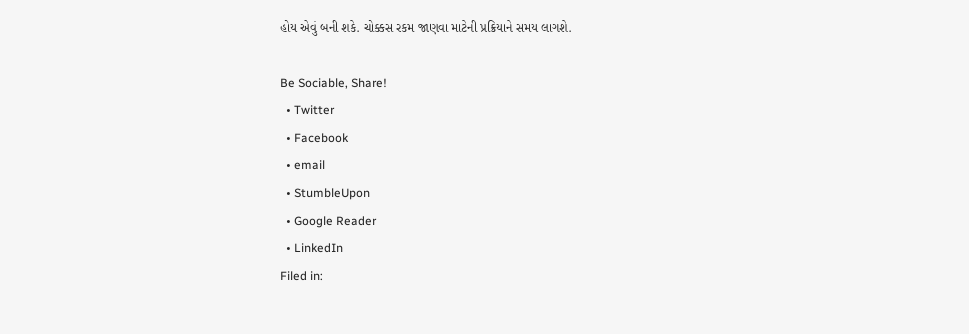હોય એવું બની શકે. ચોક્કસ રકમ જાણવા માટેની પ્રક્રિયાને સમય લાગશે.

Be Sociable, Share!
  • Twitter
  • Facebook
  • email
  • StumbleUpon
  • Google Reader
  • LinkedIn
Filed in: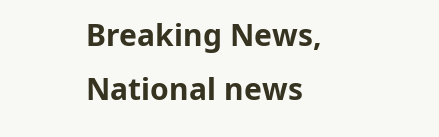Breaking News, National news